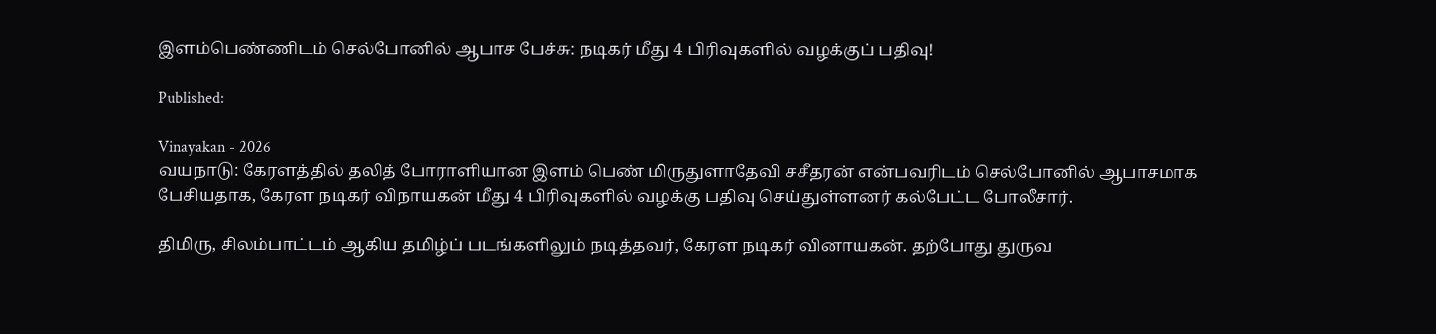இளம்பெண்ணிடம் செல்போனில் ஆபாச பேச்சு: நடிகர் மீது 4 பிரிவுகளில் வழக்குப் பதிவு!

Published:

Vinayakan - 2026
வயநாடு: கேரளத்தில் தலித் போராளியான இளம் பெண் மிருதுளாதேவி சசீதரன் என்பவரிடம் செல்போனில் ஆபாசமாக பேசியதாக, கேரள நடிகர் விநாயகன் மீது 4 பிரிவுகளில் வழக்கு பதிவு செய்துள்ளனர் கல்பேட்ட போலீசார்.

திமிரு, சிலம்பாட்டம் ஆகிய தமிழ்ப் படங்களிலும் நடித்தவர், கேரள நடிகர் வினாயகன். தற்போது துருவ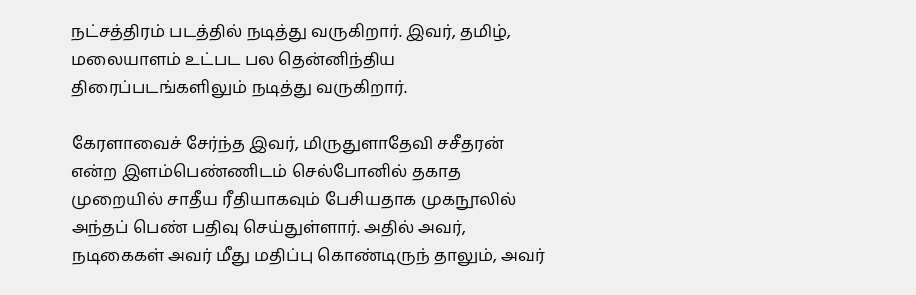நட்சத்திரம் படத்தில் நடித்து வருகிறார். இவர், தமிழ், மலையாளம் உட்பட பல தென்னிந்திய திரைப்படங்களிலும் நடித்து வருகிறார்.

கேரளாவைச் சேர்ந்த இவர், மிருதுளாதேவி சசீதரன் என்ற இளம்பெண்ணிடம் செல்போனில் தகாத முறையில் சாதீய ரீதியாகவும் பேசியதாக முகநூலில் அந்தப் பெண் பதிவு செய்துள்ளார். அதில் அவர், நடிகைகள் அவர் மீது மதிப்பு கொண்டிருந் தாலும், அவர்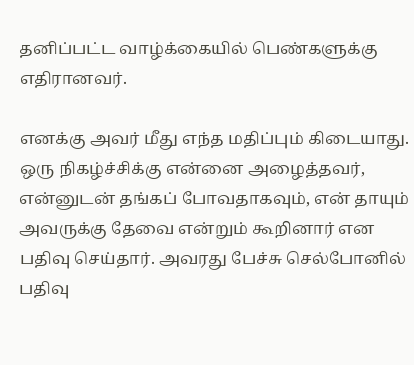தனிப்பட்ட வாழ்க்கையில் பெண்களுக்கு எதிரானவர்.

எனக்கு அவர் மீது எந்த மதிப்பும் கிடையாது. ஒரு நிகழ்ச்சிக்கு என்னை அழைத்தவர், என்னுடன் தங்கப் போவதாகவும், என் தாயும் அவருக்கு தேவை என்றும் கூறினார் என பதிவு செய்தார். அவரது பேச்சு செல்போனில் பதிவு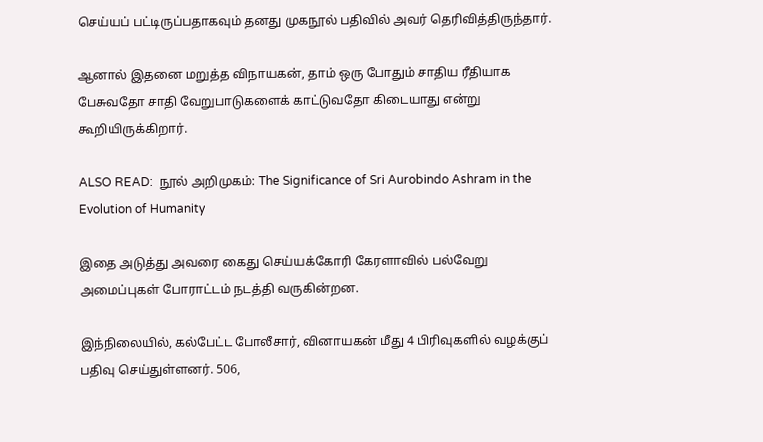செய்யப் பட்டிருப்பதாகவும் தனது முகநூல் பதிவில் அவர் தெரிவித்திருந்தார்.

ஆனால் இதனை மறுத்த விநாயகன், தாம் ஒரு போதும் சாதிய ரீதியாக பேசுவதோ சாதி வேறுபாடுகளைக் காட்டுவதோ கிடையாது என்று கூறியிருக்கிறார்.

ALSO READ:  நூல் அறிமுகம்: The Significance of Sri Aurobindo Ashram in the Evolution of Humanity

இதை அடுத்து அவரை கைது செய்யக்கோரி கேரளாவில் பல்வேறு அமைப்புகள் போராட்டம் நடத்தி வருகின்றன.

இந்நிலையில், கல்பேட்ட போலீசார், வினாயகன் மீது 4 பிரிவுகளில் வழக்குப் பதிவு செய்துள்ளனர். 506,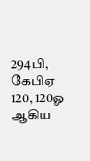294பி, கேபிஏ 120, 120ஓ ஆகிய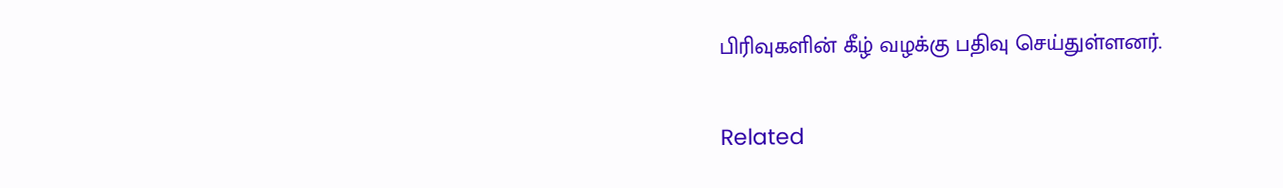பிரிவுகளின் கீழ் வழக்கு பதிவு செய்துள்ளனர்.

Related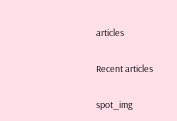articles

Recent articles

spot_img